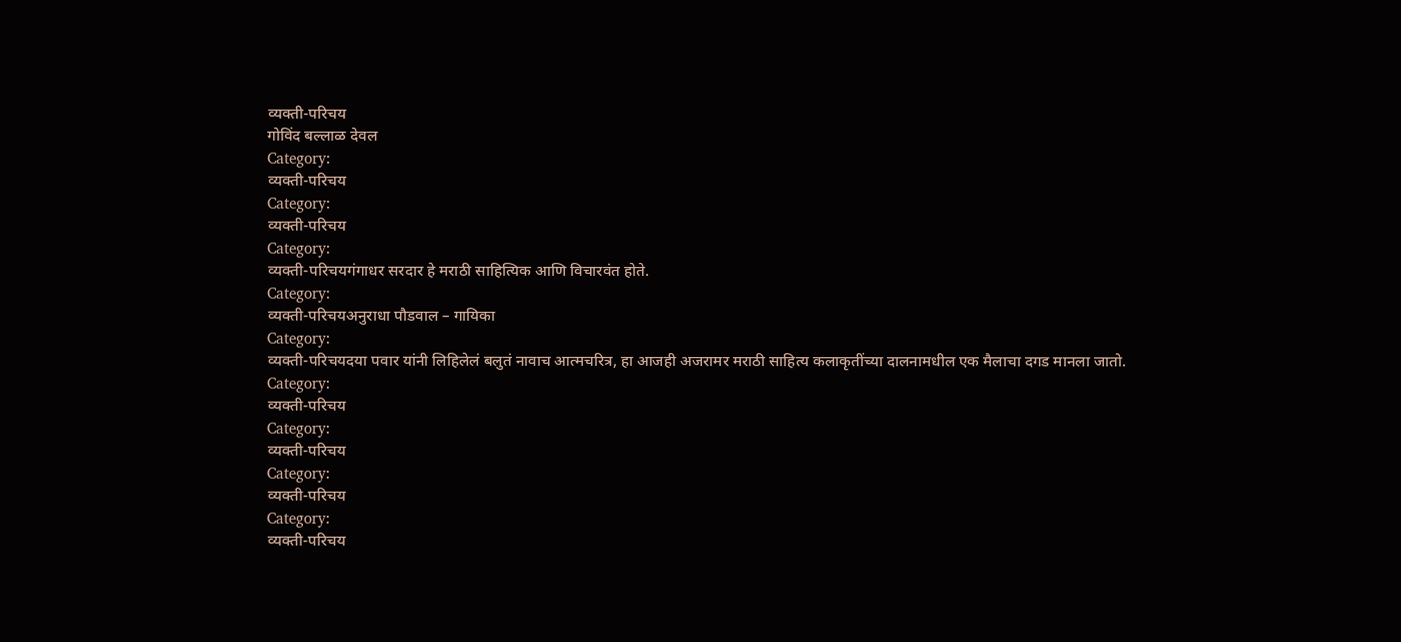व्यक्ती-परिचय
गोविंद बल्लाळ देवल
Category:
व्यक्ती-परिचय
Category:
व्यक्ती-परिचय
Category:
व्यक्ती-परिचयगंगाधर सरदार हे मराठी साहित्यिक आणि विचारवंत होते.
Category:
व्यक्ती-परिचयअनुराधा पौडवाल – गायिका
Category:
व्यक्ती-परिचयदया पवार यांनी लिहिलेलं बलुतं नावाच आत्मचरित्र, हा आजही अजरामर मराठी साहित्य कलाकृतींच्या दालनामधील एक मैलाचा दगड मानला जातो.
Category:
व्यक्ती-परिचय
Category:
व्यक्ती-परिचय
Category:
व्यक्ती-परिचय
Category:
व्यक्ती-परिचय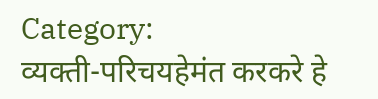Category:
व्यक्ती-परिचयहेमंत करकरे हे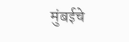मुंबईचे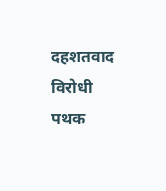दहशतवाद विरोधी पथक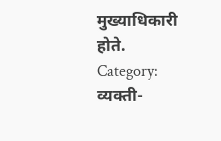मुख्याधिकारी होते.
Category:
व्यक्ती-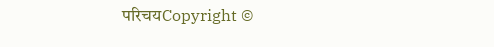परिचयCopyright ©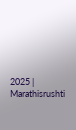2025 | Marathisrushti